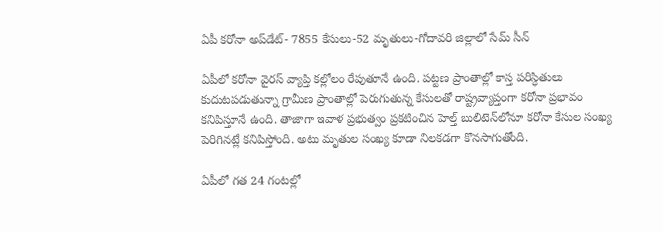ఏపీ కరోనా అప్‌డేట్‌- 7855 కేసులు-52 మృతులు-గోదావరి జిల్లాలో సేమ్‌ సీన్‌

ఏపీలో కరోనా వైరస్ వ్యాప్తి కల్లోలం రేపుతూనే ఉంది. పట్టణ ప్రాంతాల్లో కాస్త పరిస్ధితులు కుదుటపడుతున్నా గ్రామీణ ప్రాంతాల్లో పెరుగుతున్న కేసులతో రాష్ట్రవ్యాప్తంగా కరోనా ప్రభావం కనిపిస్తూనే ఉంది. తాజాగా ఇవాళ ప్రభుత్వం ప్రకటించిన హెల్త్ బులిటెన్‌లోనూ కరోనా కేసుల సంఖ్య పెరిగినట్లే కనిపిస్తోంది. అటు మృతుల సంఖ్య కూడా నిలకడగా కొనసాగుతోంది.

ఏపీలో గత 24 గంటల్లో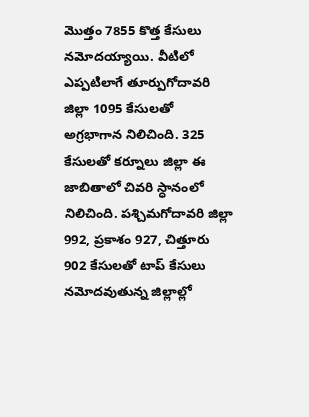మొత్తం 7855 కొత్త కేసులు నమోదయ్యాయి. వీటిలో ఎప్పటిలాగే తూర్పుగోదావరి జిల్లా 1095 కేసులతో అగ్రభాగాన నిలిచింది. 325 కేసులతో కర్నూలు జిల్లా ఈ జాబితాలో చివరి స్ధానంలో నిలిచింది. పశ్చిమగోదావరి జిల్లా 992, ప్రకాశం 927, చిత్తూరు 902 కేసులతో టాప్‌ కేసులు నమోదవుతున్న జిల్లాల్లో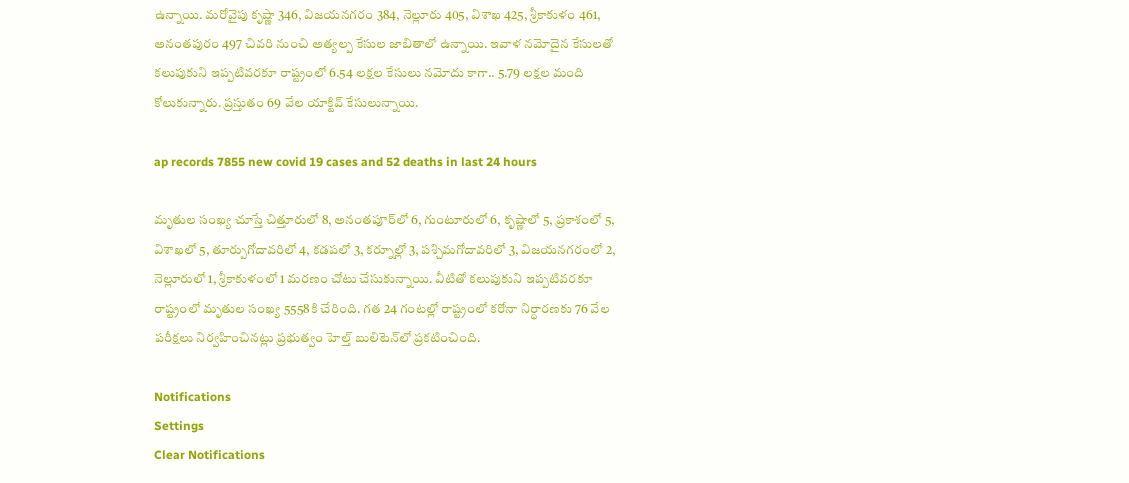ఉన్నాయి. మరోవైపు కృష్ణా 346, విజయనగరం 384, నెల్లూరు 405, విశాఖ 425, శ్రీకాకుళం 461, అనంతపురం 497 చివరి నుంచి అత్యల్ప కేసుల జాబితాలో ఉన్నాయి. ఇవాళ నమోదైన కేసులతో కలుపుకుని ఇప్పటివరకూ రాష్ట్రంలో 6.54 లక్షల కేసులు నమోదు కాగా.. 5.79 లక్షల మంది కోలుకున్నారు. ప్రస్తుతం 69 వేల యాక్టివ్‌ కేసులున్నాయి.

ap records 7855 new covid 19 cases and 52 deaths in last 24 hours

మృతుల సంఖ్య చూస్తే చిత్తూరులో 8, అనంతపూర్‌లో 6, గుంటూరులో 6, కృష్ణాలో 5, ప్రకాశంలో 5, విశాఖలో 5, తూర్పుగోదావరిలో 4, కడపలో 3, కర్నూల్లో 3, పశ్చిమగోదావరిలో 3, విజయనగరంలో 2, నెల్లూరులో 1, శ్రీకాకుళంలో 1 మరణం చోటు చేసుకున్నాయి. వీటితో కలుపుకుని ఇప్పటివరకూ రాష్ట్రంలో మృతుల సంఖ్య 5558కి చేరింది. గత 24 గంటల్లో రాష్ట్రంలో కరోనా నిర్ధారణకు 76 వేల పరీక్షలు నిర్వహించినట్లు ప్రభుత్వం హెల్త్‌ బులిటెన్‌లో ప్రకటించింది.

Notifications
Settings
Clear Notifications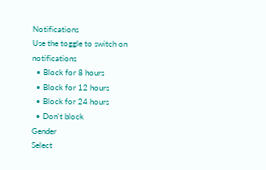Notifications
Use the toggle to switch on notifications
  • Block for 8 hours
  • Block for 12 hours
  • Block for 24 hours
  • Don't block
Gender
Select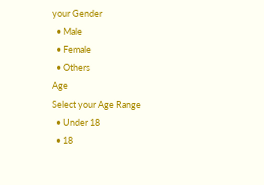your Gender
  • Male
  • Female
  • Others
Age
Select your Age Range
  • Under 18
  • 18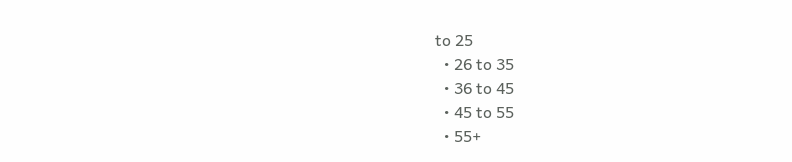to 25
  • 26 to 35
  • 36 to 45
  • 45 to 55
  • 55+